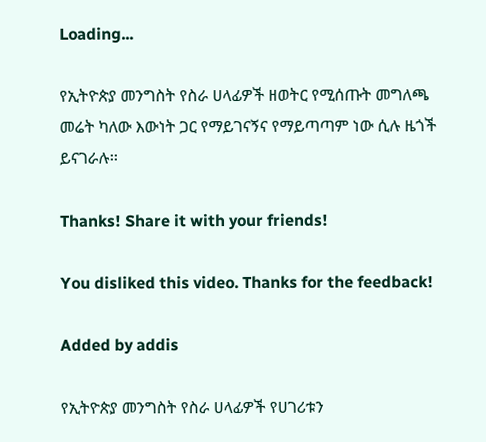Loading...

የኢትዮጵያ መንግስት የስራ ሀላፊዎች ዘወትር የሚሰጡት መግለጫ መሬት ካለው እውነት ጋር የማይገናኝና የማይጣጣም ነው ሲሉ ዜጎች ይናገራሉ፡፡

Thanks! Share it with your friends!

You disliked this video. Thanks for the feedback!

Added by addis

የኢትዮጵያ መንግስት የስራ ሀላፊዎች የሀገሪቱን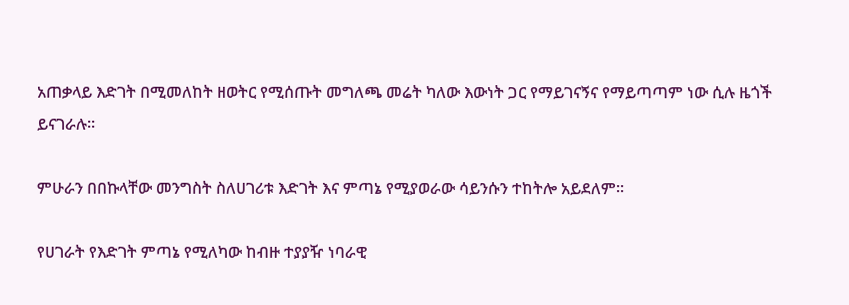አጠቃላይ እድገት በሚመለከት ዘወትር የሚሰጡት መግለጫ መሬት ካለው እውነት ጋር የማይገናኝና የማይጣጣም ነው ሲሉ ዜጎች ይናገራሉ፡፡

ምሁራን በበኩላቸው መንግስት ስለሀገሪቱ እድገት እና ምጣኔ የሚያወራው ሳይንሱን ተከትሎ አይደለም፡፡

የሀገራት የእድገት ምጣኔ የሚለካው ከብዙ ተያያዥ ነባራዊ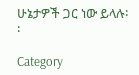ሁኔታዎች ጋር ነው ይላሉ፡፡

Category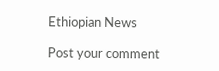Ethiopian News

Post your comment